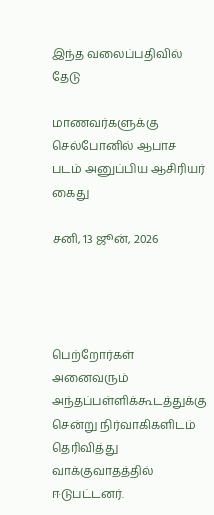இந்த வலைப்பதிவில் தேடு

மாணவர்களுக்கு செல்போனில் ஆபாச படம் அனுப்பிய ஆசிரியர் கைது

சனி, 13 ஜூன், 2026




பெற்றோர்கள் அனைவரும் அந்தப்பள்ளிக்கூடத்துக்கு சென்று நிர்வாகிகளிடம் தெரிவித்து வாக்குவாதத்தில் ஈடுபட்டனர்.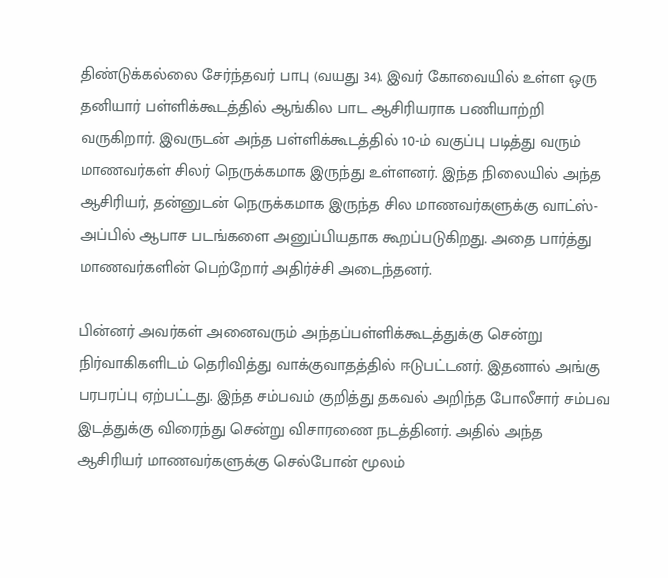திண்டுக்கல்லை சேர்ந்தவர் பாபு (வயது 34). இவர் கோவையில் உள்ள ஒரு தனியார் பள்ளிக்கூடத்தில் ஆங்கில பாட ஆசிரியராக பணியாற்றி வருகிறார். இவருடன் அந்த பள்ளிக்கூடத்தில் 10-ம் வகுப்பு படித்து வரும் மாணவர்கள் சிலர் நெருக்கமாக இருந்து உள்ளனர். இந்த நிலையில் அந்த ஆசிரியர், தன்னுடன் நெருக்கமாக இருந்த சில மாணவர்களுக்கு வாட்ஸ்-அப்பில் ஆபாச படங்களை அனுப்பியதாக கூறப்படுகிறது. அதை பார்த்து மாணவர்களின் பெற்றோர் அதிர்ச்சி அடைந்தனர்.

பின்னர் அவர்கள் அனைவரும் அந்தப்பள்ளிக்கூடத்துக்கு சென்று நிர்வாகிகளிடம் தெரிவித்து வாக்குவாதத்தில் ஈடுபட்டனர். இதனால் அங்கு பரபரப்பு ஏற்பட்டது. இந்த சம்பவம் குறித்து தகவல் அறிந்த போலீசார் சம்பவ இடத்துக்கு விரைந்து சென்று விசாரணை நடத்தினர். அதில் அந்த ஆசிரியர் மாணவர்களுக்கு செல்போன் மூலம்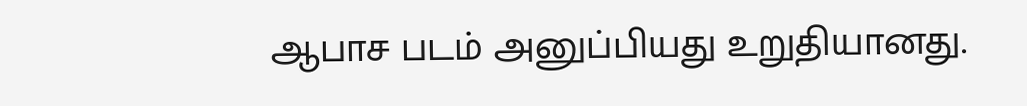ஆபாச படம் அனுப்பியது உறுதியானது.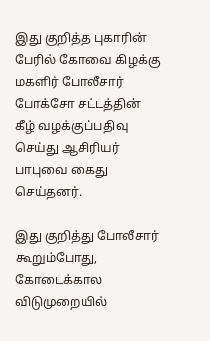இது குறித்த புகாரின் பேரில் கோவை கிழக்கு மகளிர் போலீசார் போக்சோ சட்டத்தின் கீழ் வழக்குப்பதிவு செய்து ஆசிரியர் பாபுவை கைது செய்தனர்.

இது குறித்து போலீசார் கூறும்போது, கோடைக்கால விடுமுறையில்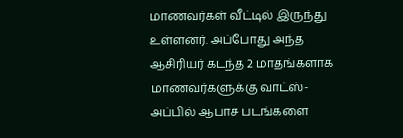மாணவர்கள் வீட்டில் இருந்து உள்ளனர். அப்போது அந்த ஆசிரியர் கடந்த 2 மாதங்களாக மாணவர்களுக்கு வாட்ஸ்-அப்பில் ஆபாச படங்களை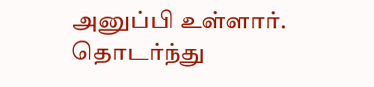அனுப்பி உள்ளார். தொடர்ந்து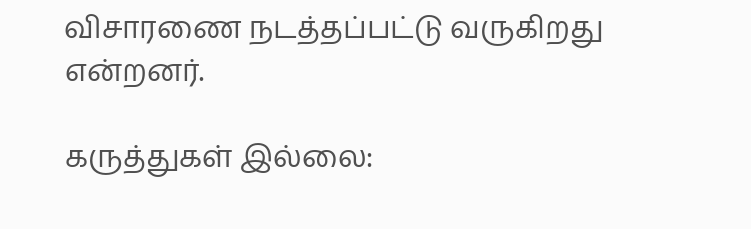விசாரணை நடத்தப்பட்டு வருகிறது என்றனர்.

கருத்துகள் இல்லை: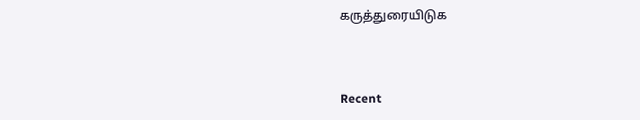கருத்துரையிடுக



Recent